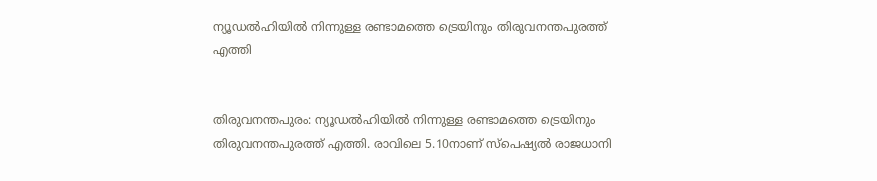ന്യൂഡല്‍ഹിയില്‍ നിന്നുള്ള രണ്ടാമത്തെ ട്രെയിനും തിരുവനന്തപുരത്ത് എത്തി


തിരുവനന്തപുരം: ന്യൂഡല്‍ഹിയില്‍ നിന്നുള്ള രണ്ടാമത്തെ ട്രെയിനും തിരുവനന്തപുരത്ത് എത്തി. രാവിലെ 5.10നാണ് സ്പെഷ്യല്‍ രാജധാനി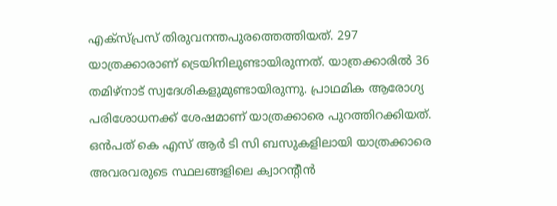എക്സ്പ്രസ് തിരുവനന്തപുരത്തെത്തിയത്. 297 യാത്രക്കാരാണ് ട്രെയിനിലുണ്ടായിരുന്നത്. യാത്രക്കാരില്‍ 36 തമിഴ്നാട് സ്വദേശികളുമുണ്ടായിരുന്നു. പ്രാഥമിക ആരോഗ്യ പരിശോധനക്ക് ശേഷമാണ് യാത്രക്കാരെ പുറത്തിറക്കിയത്. ഒന്‍പത് കെ എസ് ആര്‍ ടി സി ബസുകളിലായി യാത്രക്കാരെ അവരവരുടെ സ്ഥലങ്ങളിലെ ക്വാറന്റീന്‍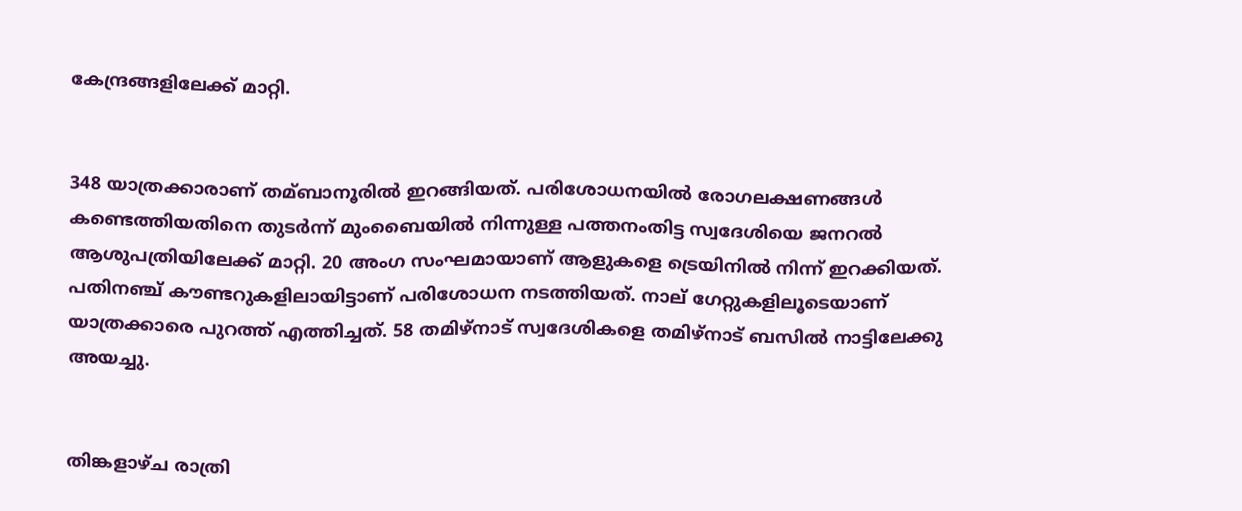കേന്ദ്രങ്ങളിലേക്ക് മാറ്റി.


348 യാത്രക്കാരാണ് തമ്ബാനൂരില്‍ ഇറങ്ങിയത്. പരിശോധനയില്‍ രോഗലക്ഷണങ്ങള്‍ കണ്ടെത്തിയതിനെ തുടര്‍ന്ന് മുംബൈയില്‍ നിന്നുള്ള പത്തനംതിട്ട സ്വദേശിയെ ജനറല്‍ ആശുപത്രിയിലേക്ക് മാറ്റി. 20 അംഗ സംഘമായാണ് ആളുകളെ ട്രെയിനില്‍ നിന്ന് ഇറക്കിയത്. പതിനഞ്ച് കൗണ്ടറുകളിലായിട്ടാണ് പരിശോധന നടത്തിയത്. നാല് ഗേറ്റുകളിലൂടെയാണ് യാത്രക്കാരെ പുറത്ത് എത്തിച്ചത്. 58 തമിഴ്നാട് സ്വദേശികളെ തമിഴ്നാട് ബസില്‍ നാട്ടിലേക്കു അയച്ചു.


തിങ്കളാഴ്ച രാത്രി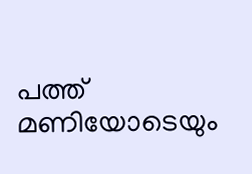പത്ത് മണിയോടെയും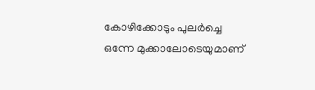കോഴിക്കോടും പുലര്‍ച്ചെ ഒന്നേ മുക്കാലോടെയുമാണ്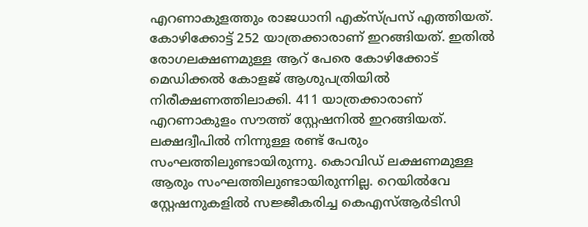എറണാകുളത്തും രാജധാനി എക്സ്പ്രസ് എത്തിയത്. കോഴിക്കോട്ട് 252 യാത്രക്കാരാണ് ഇറങ്ങിയത്. ഇതില്‍ രോഗലക്ഷണമുള്ള ആറ് പേരെ കോഴിക്കോട് മെഡിക്കല്‍ കോളജ് ആശുപത്രിയില്‍ നിരീക്ഷണത്തിലാക്കി. 411 യാത്രക്കാരാണ് എറണാകുളം സൗത്ത് സ്റ്റേഷനില്‍ ഇറങ്ങിയത്. ലക്ഷദ്വീപില്‍ നിന്നുള്ള രണ്ട് പേരും സംഘത്തിലുണ്ടായിരുന്നു. കൊവിഡ് ലക്ഷണമുള്ള ആരും സംഘത്തിലുണ്ടായിരുന്നില്ല. റെയില്‍വേ സ്റ്റേഷനുകളില്‍ സജ്ജീകരിച്ച കെഎസ്‌ആര്‍ടിസി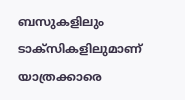ബസുകളിലും ടാക്സികളിലുമാണ് യാത്രക്കാരെ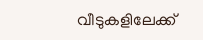വീടുകളിലേക്ക്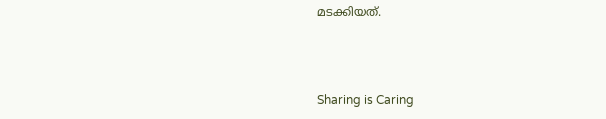മടക്കിയത്.



Sharing is Caring